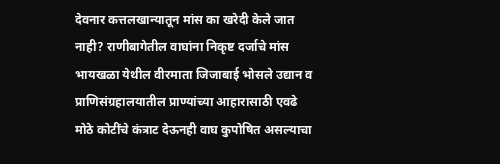देवनार कत्तलखान्यातून मांस का खरेदी केले जात नाही? राणीबागेतील वाघांना निकृष्ट दर्जाचे मांस
भायखळा येथील वीरमाता जिजाबाई भोसले उद्यान व प्राणिसंग्रहालयातील प्राण्यांच्या आहारासाठी एवढे मोठे कोटींचे कंत्राट देऊनही वाघ कुपोषित असल्याचा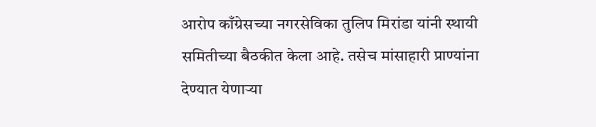आरोप काँग्रेसच्या नगरसेविका तुलिप मिरांडा यांनी स्थायी समितीच्या बैठकीत केला आहे. तसेच मांसाहारी प्राण्यांना देण्यात येणाऱ्या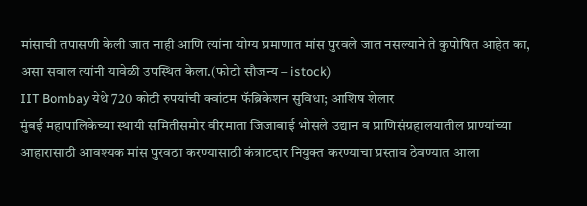मांसाची तपासणी केली जात नाही आणि त्यांना योग्य प्रमाणात मांस पुरवले जात नसल्याने ते कुपोषित आहेत का, असा सवाल त्यांनी यावेळी उपस्थित केला.(फोटो सौजन्य – istock)
IIT Bombay येथे 720 कोटी रुपयांची क्वांटम फॅब्रिकेशन सुविधा; आशिष शेलार
मुंबई महापालिकेच्या स्थायी समितीसमोर वीरमाता जिजाबाई भोसले उद्यान व प्राणिसंग्रहालयातील प्राण्यांच्या आहारासाठी आवश्यक मांस पुरवठा करण्यासाठी कंत्राटदार नियुक्त करण्याचा प्रस्ताव ठेवण्यात आला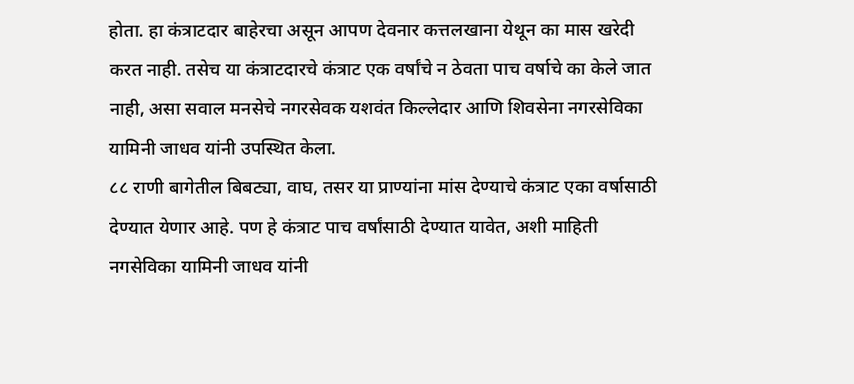होता. हा कंत्राटदार बाहेरचा असून आपण देवनार कत्तलखाना येथून का मास खरेदी करत नाही. तसेच या कंत्राटदारचे कंत्राट एक वर्षांचे न ठेवता पाच वर्षाचे का केले जात नाही, असा सवाल मनसेचे नगरसेवक यशवंत किल्लेदार आणि शिवसेना नगरसेविका यामिनी जाधव यांनी उपस्थित केला.
८८ राणी बागेतील बिबट्या, वाघ, तसर या प्राण्यांना मांस देण्याचे कंत्राट एका वर्षासाठी देण्यात येणार आहे. पण हे कंत्राट पाच वर्षांसाठी देण्यात यावेत, अशी माहिती नगसेविका यामिनी जाधव यांनी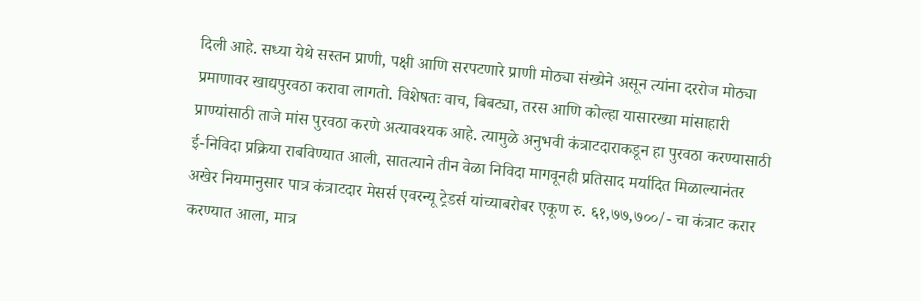दिली आहे. सध्या येथे सस्तन प्राणी, पक्षी आणि सरपटणारे प्राणी मोठ्या संख्येने असून त्यांना दररोज मोठ्या प्रमाणावर खाद्यपुरवठा करावा लागतो. विशेषतः वाच, बिबट्या, तरस आणि कोल्हा यासारख्या मांसाहारी प्राण्यांसाठी ताजे मांस पुरवठा करणे अत्यावश्यक आहे. त्यामुळे अनुभवी कंत्राटदाराकडून हा पुरवठा करण्यासाठी ई-निविदा प्रक्रिया राबविण्यात आली, सातत्याने तीन वेळा निविदा मागवूनही प्रतिसाद मर्यादित मिळाल्यानंतर अखेर नियमानुसार पात्र कंत्राटदार मेसर्स एवरन्यू ट्रेडर्स यांच्याबरोबर एकूण रु. ६१,७७,७००/- चा कंत्राट करार करण्यात आला, मात्र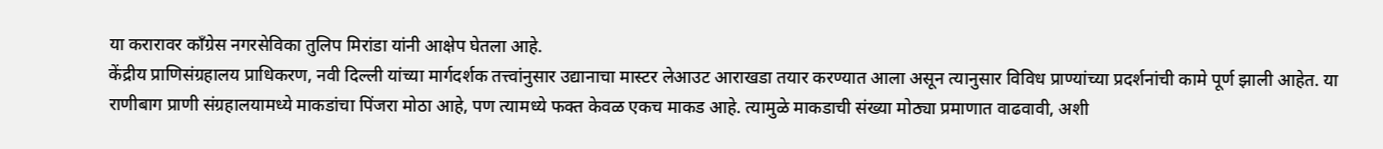या करारावर काँग्रेस नगरसेविका तुलिप मिरांडा यांनी आक्षेप घेतला आहे.
केंद्रीय प्राणिसंग्रहालय प्राधिकरण, नवी दिल्ली यांच्या मार्गदर्शक तत्त्वांनुसार उद्यानाचा मास्टर लेआउट आराखडा तयार करण्यात आला असून त्यानुसार विविध प्राण्यांच्या प्रदर्शनांची कामे पूर्ण झाली आहेत. या राणीबाग प्राणी संग्रहालयामध्ये माकडांचा पिंजरा मोठा आहे, पण त्यामध्ये फक्त केवळ एकच माकड आहे. त्यामुळे माकडाची संख्या मोठ्या प्रमाणात वाढवावी, अशी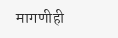मागणीही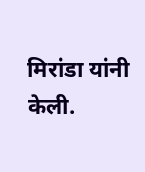मिरांडा यांनी केली.